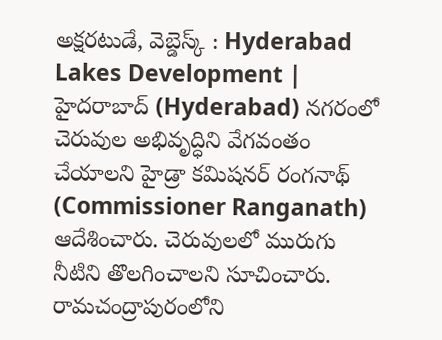అక్షరటుడే, వెబ్డెస్క్ : Hyderabad Lakes Development | హైదరాబాద్ (Hyderabad) నగరంలో చెరువుల అభివృద్ధిని వేగవంతం చేయాలని హైడ్రా కమిషనర్ రంగనాథ్ (Commissioner Ranganath) ఆదేశించారు. చెరువులలో మురుగు నీటిని తొలగించాలని సూచించారు.
రామచంద్రాపురంలోని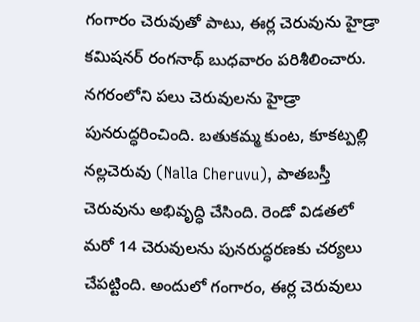గంగారం చెరువుతో పాటు, ఈర్ల చెరువును హైడ్రా కమిషనర్ రంగనాథ్ బుధవారం పరిశీలించారు. నగరంలోని పలు చెరువులను హైడ్రా పునరుద్ధరించింది. బతుకమ్మ కుంట, కూకట్పల్లి నల్లచెరువు (Nalla Cheruvu), పాతబస్తీ చెరువును అభివృద్ధి చేసింది. రెండో విడతలో మరో 14 చెరువులను పునరుద్ధరణకు చర్యలు చేపట్టింది. అందులో గంగారం, ఈర్ల చెరువులు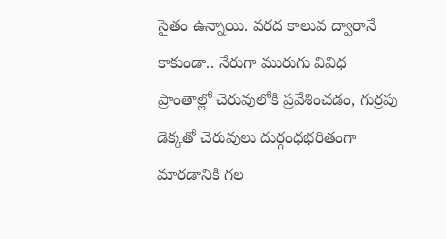సైతం ఉన్నాయి. వరద కాలువ ద్వారానే కాకుండా.. నేరుగా మురుగు వివిధ ప్రాంతాల్లో చెరువులోకి ప్రవేశించడం, గుర్రపు డెక్కతో చెరువులు దుర్గంధభరితంగా మారడానికి గల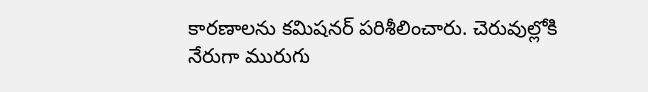కారణాలను కమిషనర్ పరిశీలించారు. చెరువుల్లోకి నేరుగా మురుగు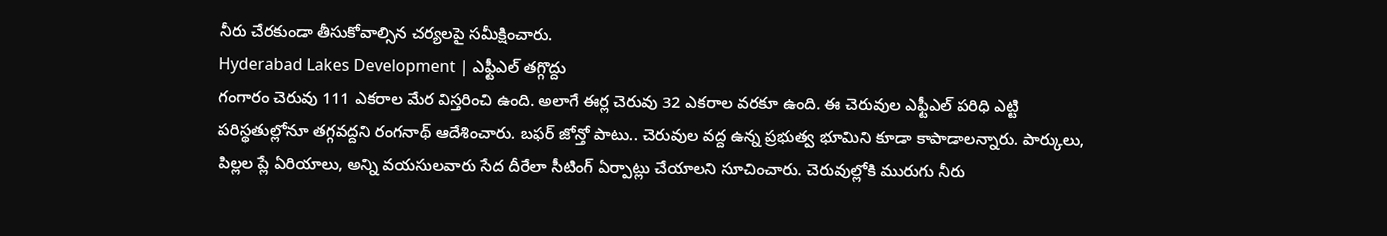నీరు చేరకుండా తీసుకోవాల్సిన చర్యలపై సమీక్షించారు.
Hyderabad Lakes Development | ఎఫ్టీఎల్ తగ్గొద్దు
గంగారం చెరువు 111 ఎకరాల మేర విస్తరించి ఉంది. అలాగే ఈర్ల చెరువు 32 ఎకరాల వరకూ ఉంది. ఈ చెరువుల ఎఫ్టీఎల్ పరిధి ఎట్టి పరిస్థతుల్లోనూ తగ్గవద్దని రంగనాథ్ ఆదేశించారు. బఫర్ జోన్తో పాటు.. చెరువుల వద్ద ఉన్న ప్రభుత్వ భూమిని కూడా కాపాడాలన్నారు. పార్కులు, పిల్లల ప్లే ఏరియాలు, అన్ని వయసులవారు సేద దీరేలా సీటింగ్ ఏర్పాట్లు చేయాలని సూచించారు. చెరువుల్లోకి మురుగు నీరు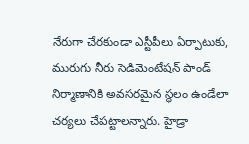నేరుగా చేరకుండా ఎస్టీపీలు ఏర్పాటుకు, మురుగు నీరు సెడిమెంటేషన్ పాండ్ నిర్మాణానికి అవసరమైన స్థలం ఉండేలా చర్యలు చేపట్టాలన్నారు. హైడ్రా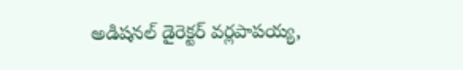అడిషనల్ డైరెక్టర్ వర్లపాపయ్య,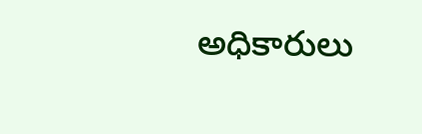అధికారులు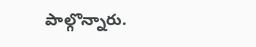పాల్గొన్నారు.